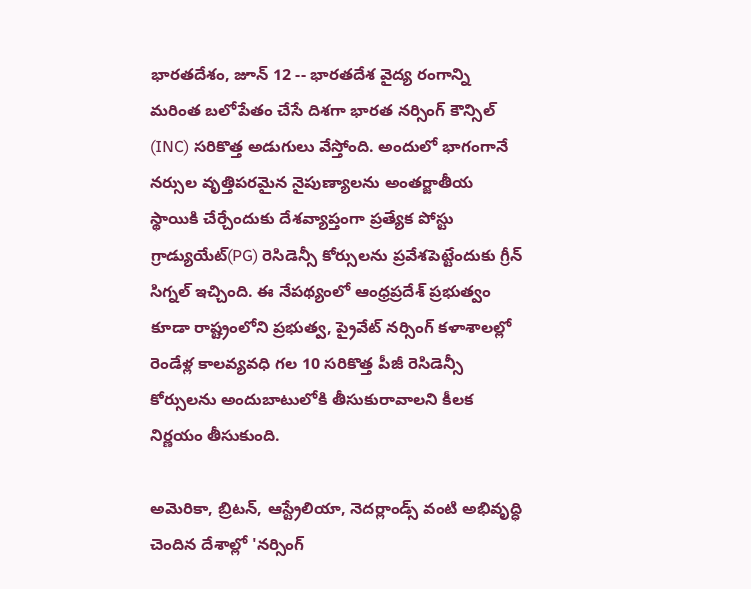భారతదేశం, జూన్ 12 -- భారతదేశ వైద్య రంగాన్ని మరింత బలోపేతం చేసే దిశగా భారత నర్సింగ్‌ కౌన్సిల్‌ (INC) సరికొత్త అడుగులు వేస్తోంది. అందులో భాగంగానే నర్సుల వృత్తిపరమైన నైపుణ్యాలను అంతర్జాతీయ స్థాయికి చేర్చేందుకు దేశవ్యాప్తంగా ప్రత్యేక పోస్టు గ్రాడ్యుయేట్‌(PG) రెసిడెన్సీ కోర్సులను ప్రవేశపెట్టేందుకు గ్రీన్ సిగ్నల్ ఇచ్చింది. ఈ నేపథ్యంలో ఆంధ్రప్రదేశ్ ప్రభుత్వం కూడా రాష్ట్రంలోని ప్రభుత్వ, ప్రైవేట్ నర్సింగ్‌ కళాశాలల్లో రెండేళ్ల కాలవ్యవధి గల 10 సరికొత్త పీజీ రెసిడెన్సీ కోర్సులను అందుబాటులోకి తీసుకురావాలని కీలక నిర్ణయం తీసుకుంది.

అమెరికా, బ్రిటన్, ఆస్ట్రేలియా, నెదర్లాండ్స్ వంటి అభివృద్ధి చెందిన దేశాల్లో 'నర్సింగ్‌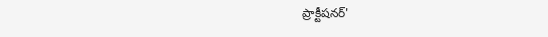ప్రాక్టీషనర్‌'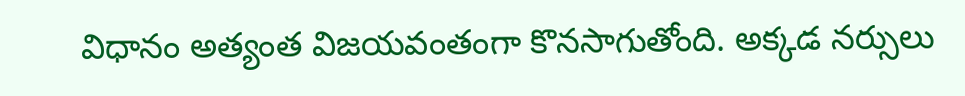విధానం అత్యంత విజయవంతంగా కొనసాగుతోంది. అక్కడ నర్సులు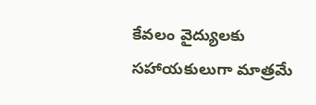కేవలం వైద్యులకు సహాయకులుగా మాత్రమే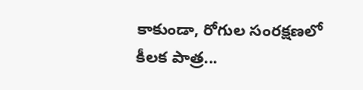కాకుండా, రోగుల సంరక్షణలో కీలక పాత్ర...